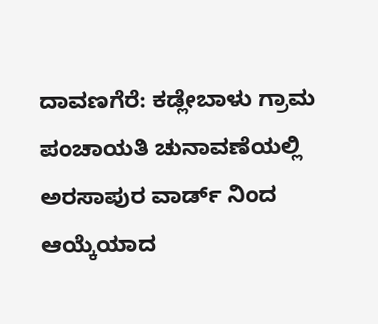ದಾವಣಗೆರೆ: ಕಡ್ಲೇಬಾಳು ಗ್ರಾಮ ಪಂಚಾಯತಿ ಚುನಾವಣೆಯಲ್ಲಿ ಅರಸಾಪುರ ವಾರ್ಡ್ ನಿಂದ ಆಯ್ಕೆಯಾದ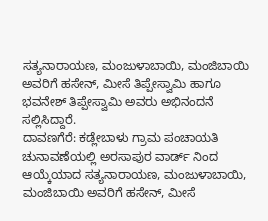ಸತ್ಯನಾರಾಯಣ, ಮಂಜುಳಾಬಾಯಿ, ಮಂಜಿಬಾಯಿ ಅವರಿಗೆ ಹಸೇನ್, ಮೀಸೆ ತಿಪ್ಪೇಸ್ವಾಮಿ ಹಾಗೂ ಭವನೇಶ್ ತಿಪ್ಪೇಸ್ವಾಮಿ ಅವರು ಅಭಿನಂದನೆ ಸಲ್ಲಿಸಿದ್ದಾರೆ.
ದಾವಣಗೆರೆ: ಕಡ್ಲೇಬಾಳು ಗ್ರಾಮ ಪಂಚಾಯತಿ ಚುನಾವಣೆಯಲ್ಲಿ ಅರಸಾಪುರ ವಾರ್ಡ್ ನಿಂದ ಆಯ್ಕೆಯಾದ ಸತ್ಯನಾರಾಯಣ, ಮಂಜುಳಾಬಾಯಿ, ಮಂಜಿಬಾಯಿ ಅವರಿಗೆ ಹಸೇನ್, ಮೀಸೆ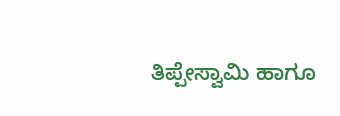ತಿಪ್ಪೇಸ್ವಾಮಿ ಹಾಗೂ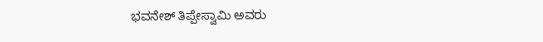ಭವನೇಶ್ ತಿಪ್ಪೇಸ್ವಾಮಿ ಅವರು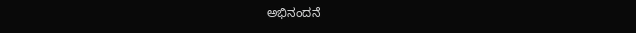ಅಭಿನಂದನೆ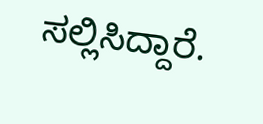ಸಲ್ಲಿಸಿದ್ದಾರೆ.